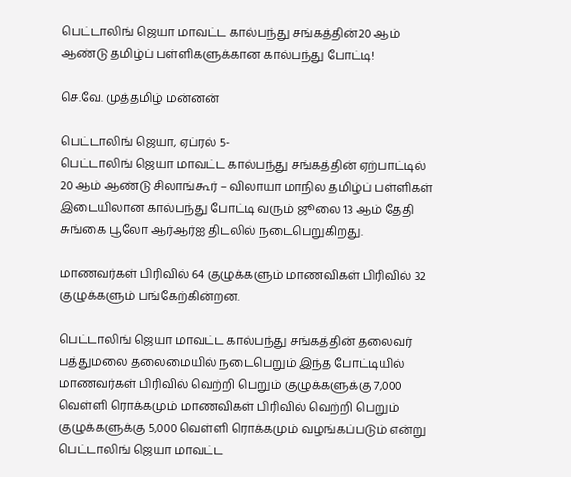பெட்டாலிங் ஜெயா மாவட்ட கால்பந்து சங்கத்தின்20 ஆம் ஆண்டு தமிழ்ப் பள்ளிகளுக்கான கால்பந்து போட்டி!

செ.வே. முத்தமிழ் மன்னன்

பெட்டாலிங் ஜெயா, ஏப்ரல் 5-
பெட்டாலிங் ஜெயா மாவட்ட கால்பந்து சங்கத்தின் ஏற்பாட்டில் 20 ஆம் ஆண்டு சிலாங்கூர் – விலாயா மாநில தமிழ்ப் பள்ளிகள் இடையிலான கால்பந்து போட்டி வரும் ஜூலை 13 ஆம் தேதி சுங்கை பூலோ ஆர்ஆர்ஐ திடலில் நடைபெறுகிறது.

மாணவர்கள் பிரிவில் 64 குழுக்களும் மாணவிகள் பிரிவில் 32 குழுக்களும் பங்கேற்கின்றன.

பெட்டாலிங் ஜெயா மாவட்ட கால்பந்து சங்கத்தின் தலைவர் பத்துமலை தலைமையில் நடைபெறும் இந்த போட்டியில் மாணவர்கள் பிரிவில் வெற்றி பெறும் குழுக்களுக்கு 7,000 வெள்ளி ரொக்கமும் மாணவிகள் பிரிவில் வெற்றி பெறும் குழுக்களுக்கு 5,000 வெள்ளி ரொக்கமும் வழங்கப்படும் என்று பெட்டாலிங் ஜெயா மாவட்ட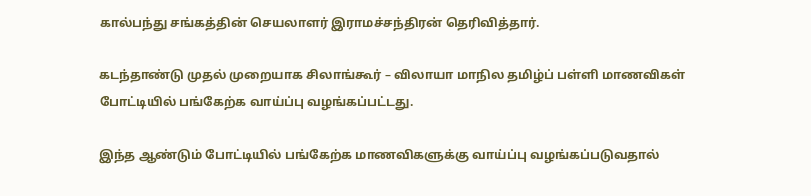கால்பந்து சங்கத்தின் செயலாளர் இராமச்சந்திரன் தெரிவித்தார்.

கடந்தாண்டு முதல் முறையாக சிலாங்கூர் – விலாயா மாநில தமிழ்ப் பள்ளி மாணவிகள் போட்டியில் பங்கேற்க வாய்ப்பு வழங்கப்பட்டது.

இந்த ஆண்டும் போட்டியில் பங்கேற்க மாணவிகளுக்கு வாய்ப்பு வழங்கப்படுவதால்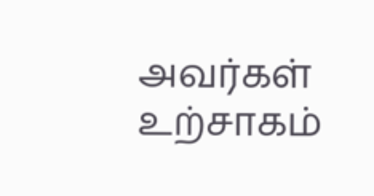அவர்கள் உற்சாகம்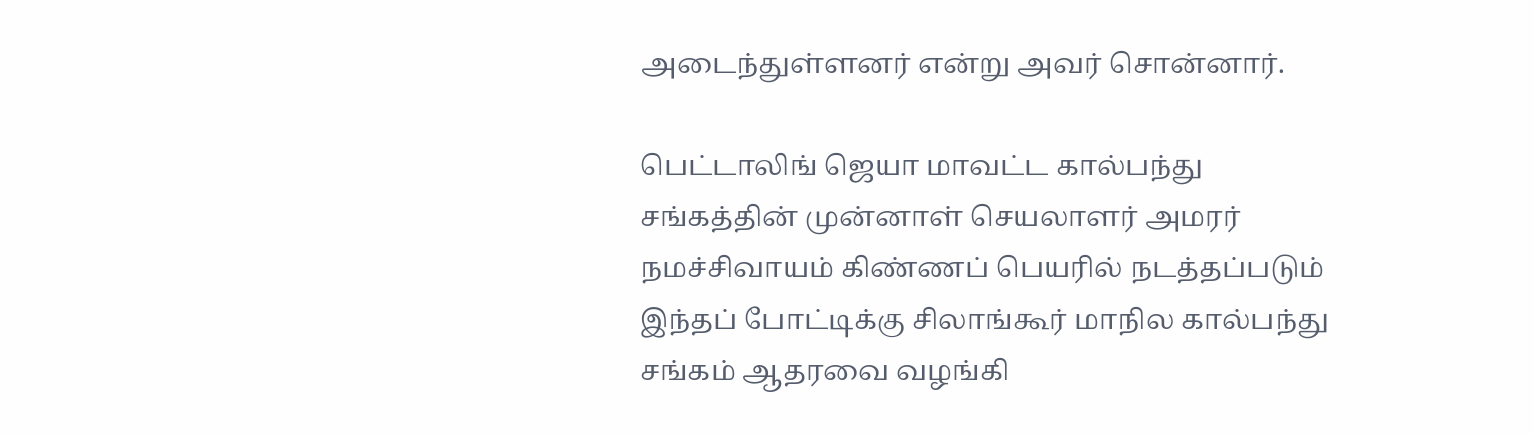அடைந்துள்ளனர் என்று அவர் சொன்னார்.

பெட்டாலிங் ஜெயா மாவட்ட கால்பந்து சங்கத்தின் முன்னாள் செயலாளர் அமரர் நமச்சிவாயம் கிண்ணப் பெயரில் நடத்தப்படும் இந்தப் போட்டிக்கு சிலாங்கூர் மாநில கால்பந்து சங்கம் ஆதரவை வழங்கி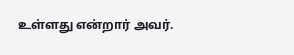உள்ளது என்றார் அவர்.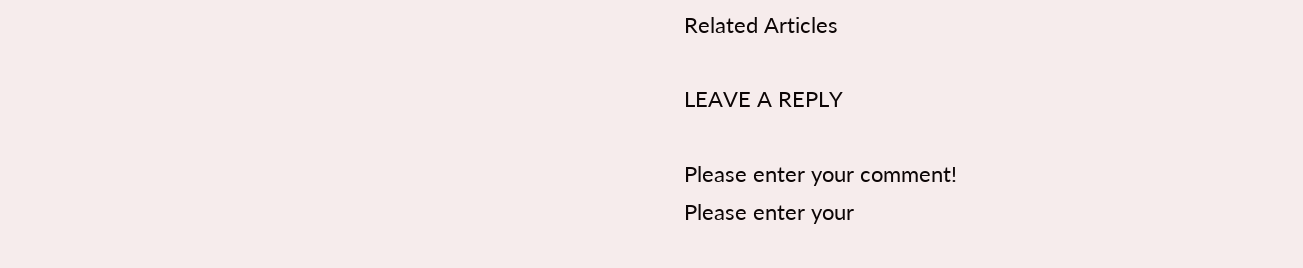Related Articles

LEAVE A REPLY

Please enter your comment!
Please enter your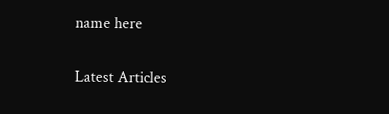name here

Latest Articles